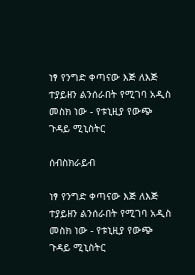ነፃ የንግድ ቀጣናው እጅ ለእጅ ተያይዘን ልንሰራበት የሚገባ አዲስ መስክ ነው - የቱኒዚያ የውጭ ጉዳይ ሚኒስትር

ሰብስክራይብ

ነፃ የንግድ ቀጣናው እጅ ለእጅ ተያይዘን ልንሰራበት የሚገባ አዲስ መስክ ነው - የቱኒዚያ የውጭ ጉዳይ ሚኒስትር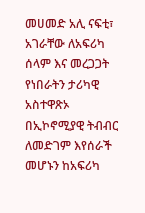መሀመድ አሊ ናፍቲ፣ አገራቸው ለአፍሪካ ሰላም እና መረጋጋት የነበራትን ታሪካዊ አስተዋጽኦ በኢኮኖሚያዊ ትብብር ለመድገም እየሰራች መሆኑን ከአፍሪካ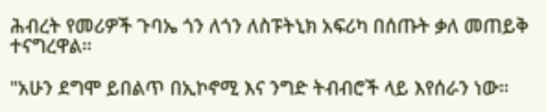ሕብረት የመሪዎች ጉባኤ ጎን ለጎን ለስፑትኒክ አፍሪካ በሰጡት ቃለ መጠይቅ ተናግረዋል።

"አሁን ደግሞ ይበልጥ በኢኮኖሚ እና ንግድ ትብብሮች ላይ እየሰራን ነው።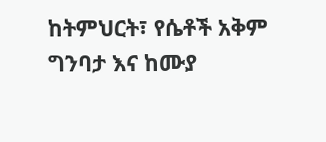ከትምህርት፣ የሴቶች አቅም ግንባታ እና ከሙያ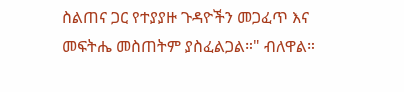ስልጠና ጋር የተያያዙ ጉዳዮችን መጋፈጥ እና መፍትሔ መስጠትም ያስፈልጋል።" ብለዋል።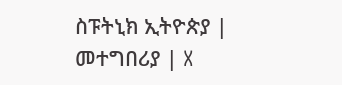ስፑትኒክ ኢትዮጵያ | መተግበሪያ | X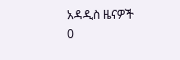አዳዲስ ዜናዎች
0